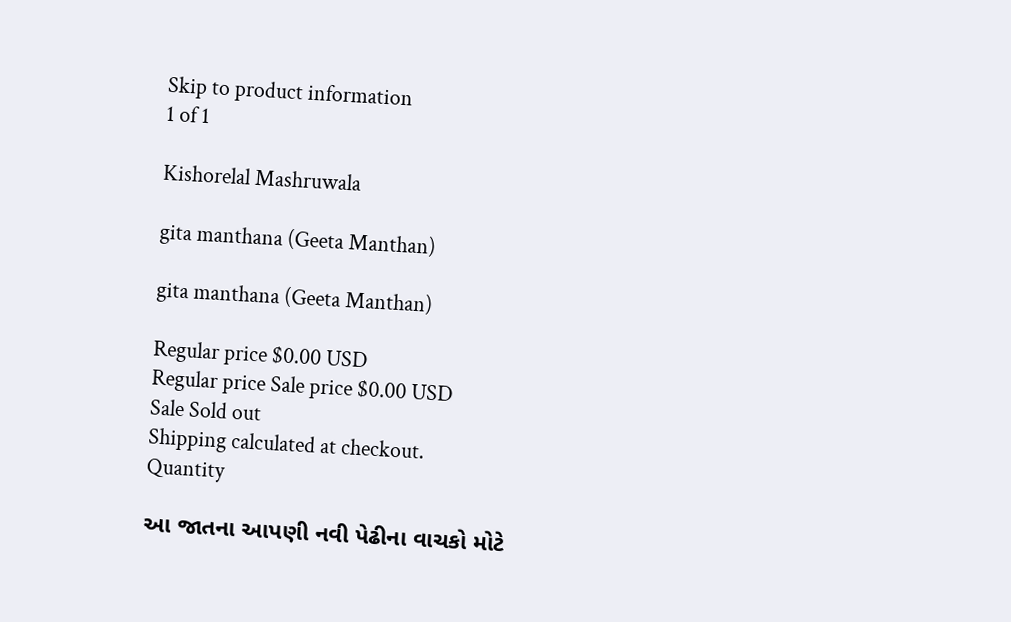Skip to product information
1 of 1

Kishorelal Mashruwala

gita manthana (Geeta Manthan)

gita manthana (Geeta Manthan)

Regular price $0.00 USD
Regular price Sale price $0.00 USD
Sale Sold out
Shipping calculated at checkout.
Quantity

આ જાતના આપણી નવી પેઢીના વાચકો મોટે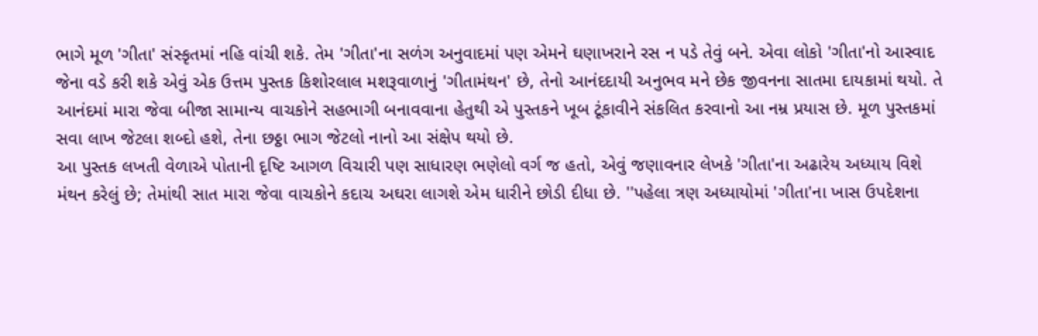ભાગે મૂળ 'ગીતા' સંસ્કૃતમાં નહિ વાંચી શકે. તેમ 'ગીતા'ના સળંગ અનુવાદમાં પણ એમને ઘણાખરાને રસ ન પડે તેવું બને. એવા લોકો 'ગીતા'નો આસ્વાદ જેના વડે કરી શકે એવું એક ઉત્તમ પુસ્તક કિશોરલાલ મશરૂવાળાનું 'ગીતામંથન' છે, તેનો આનંદદાયી અનુભવ મને છેક જીવનના સાતમા દાયકામાં થયો. તે આનંદમાં મારા જેવા બીજા સામાન્ય વાચકોને સહભાગી બનાવવાના હેતુથી એ પુસ્તકને ખૂબ ટૂંકાવીને સંકલિત કરવાનો આ નમ્ર પ્રયાસ છે. મૂળ પુસ્તકમાં સવા લાખ જેટલા શબ્દો હશે, તેના છઠ્ઠા ભાગ જેટલો નાનો આ સંક્ષેપ થયો છે.
આ પુસ્તક લખતી વેળાએ પોતાની દૃષ્ટિ આગળ વિચારી પણ સાધારણ ભણેલો વર્ગ જ હતો, એવું જણાવનાર લેખકે 'ગીતા'ના અઢારેય અધ્યાય વિશે મંથન કરેલું છે; તેમાંથી સાત મારા જેવા વાચકોને કદાચ અઘરા લાગશે એમ ધારીને છોડી દીધા છે. ''પહેલા ત્રણ અધ્યાયોમાં 'ગીતા'ના ખાસ ઉપદેશના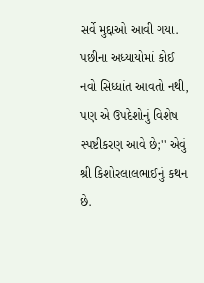સર્વે મુદ્દાઓ આવી ગયા. પછીના અધ્યાયોમાં કોઈ નવો સિધ્ધાંત આવતો નથી, પણ એ ઉપદેશોનું વિશેષ સ્પષ્ટીકરણ આવે છે;'' એવું શ્રી કિશોરલાલભાઈનું કથન છે.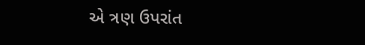એ ત્રણ ઉપરાંત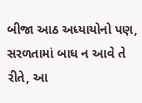બીજા આઠ અધ્યાયોનો પણ, સરળતામાં બાધ ન આવે તે રીતે, આ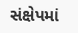સંક્ષેપમાં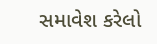સમાવેશ કરેલો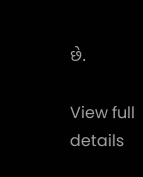છે.

View full details